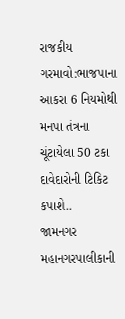રાજકીય ગરમાવો:ભાજપાના આકરા 6 નિયમોથી મનપા તંત્રના ચૂંટાયેલા 50 ટકા દાવેદારોની ટિકિટ કપાશે..
જામનગર મહાનગરપાલીકાની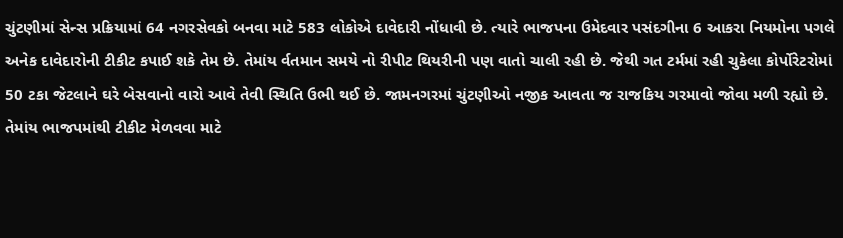ચુંટણીમાં સેન્સ પ્રક્રિયામાં 64 નગરસેવકો બનવા માટે 583 લોકોએ દાવેદારી નોંધાવી છે. ત્યારે ભાજપના ઉમેદવાર પસંદગીના 6 આકરા નિયમોના પગલે અનેક દાવેદારોની ટીકીટ કપાઈ શકે તેમ છે. તેમાંય ર્વતમાન સમયે નો રીપીટ થિયરીની પણ વાતો ચાલી રહી છે. જેથી ગત ટર્મમાં રહી ચુકેલા કોર્પોરેટરોમાં 50 ટકા જેટલાને ઘરે બેસવાનો વારો આવે તેવી સ્થિતિ ઉભી થઈ છે. જામનગરમાં ચુંટણીઓ નજીક આવતા જ રાજકિય ગરમાવો જોવા મળી રહ્યો છે. તેમાંય ભાજપમાંથી ટીકીટ મેળવવા માટે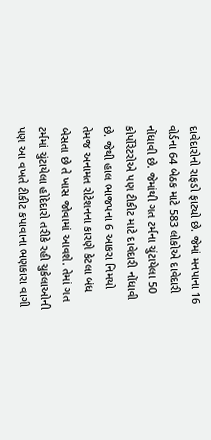દાવેદારોનો રાફડો ફાટ્યો છે. જેમાં મનપાના 16 વોર્ડના 64 બેઠક માટે 583 લોકોએ દાવેદારી નોંધાવી છે. જેમાંથી ગત ટર્મના ચુંટાયેલા 50 કોર્પોરેટરોએ પણ ટીકીટ માટે દાવેદારી નોંધાવી છે. જેથી હાલ ભાજપના 6 આકરા નિમયો તેમજ અનામત રોટેશનના કારણે કેટલા બંધ બેસતા છે તે ખાસ જોવામાં આવશે. તેમાં ગત ટર્મમાં ચુંટાયેલા હોદેદારો તરીકે રહી ચુકેલાઓની પણ આ વખતે ટીકીટ કપાવાના ભણકારા વાગી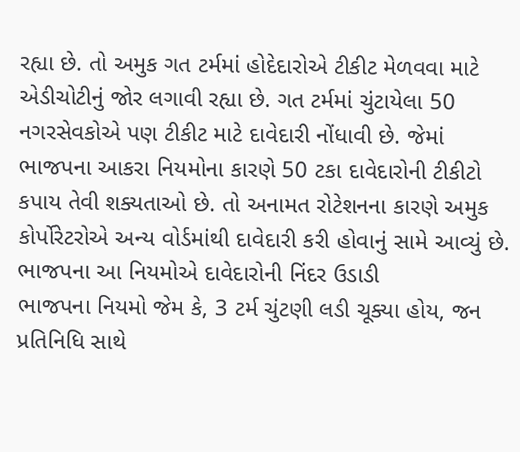રહ્યા છે. તો અમુક ગત ટર્મમાં હોદેદારોએ ટીકીટ મેળવવા માટે એડીચોટીનું જોર લગાવી રહ્યા છે. ગત ટર્મમાં ચુંટાયેલા 50 નગરસેવકોએ પણ ટીકીટ માટે દાવેદારી નોંધાવી છે. જેમાં ભાજપના આકરા નિયમોના કારણે 50 ટકા દાવેદારોની ટીકીટો કપાય તેવી શક્યતાઓ છે. તો અનામત રોટેશનના કારણે અમુક કોર્પોરેટરોએ અન્ય વોર્ડમાંથી દાવેદારી કરી હોવાનું સામે આવ્યું છે. ભાજપના આ નિયમોએ દાવેદારોની નિંદર ઉડાડી
ભાજપના નિયમો જેમ કે, 3 ટર્મ ચુંટણી લડી ચૂક્યા હોય, જન પ્રતિનિધિ સાથે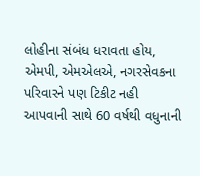લોહીના સંબંધ ધરાવતા હોય, એમપી, એમએલએ, નગરસેવકના પરિવારને પણ ટિકીટ નહી આપવાની સાથે 60 વર્ષથી વધુનાની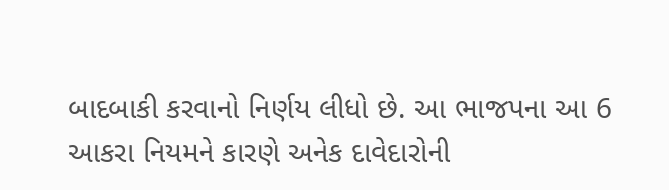બાદબાકી કરવાનો નિર્ણય લીધો છે. આ ભાજપના આ 6 આકરા નિયમને કારણે અનેક દાવેદારોની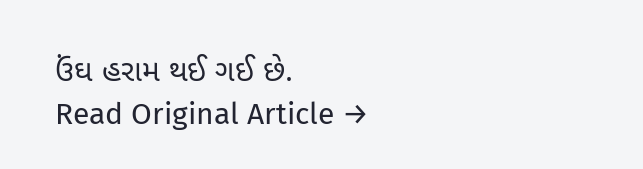ઉંઘ હરામ થઈ ગઈ છે.
Read Original Article →